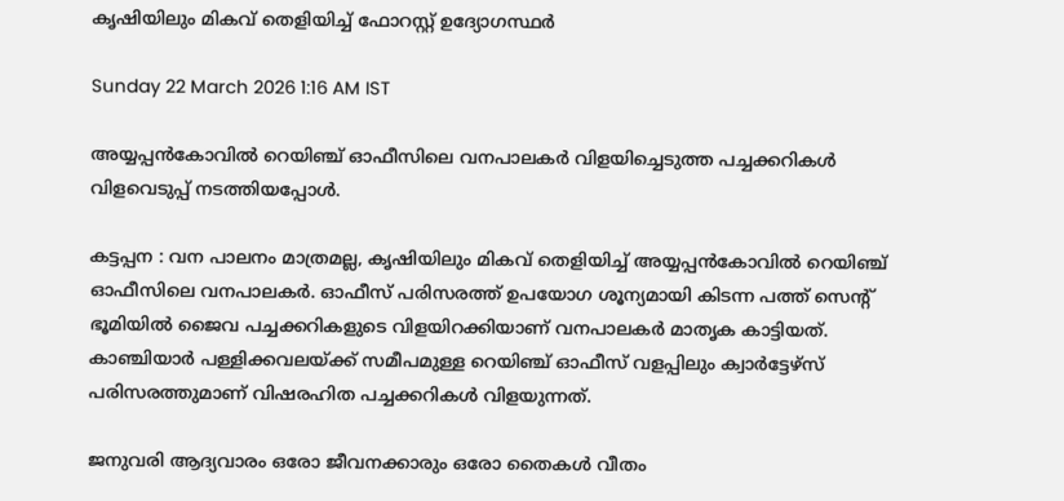കൃഷിയിലും മികവ് തെളിയിച്ച് ഫോറസ്റ്റ് ഉദ്യോഗസ്ഥർ

Sunday 22 March 2026 1:16 AM IST

അയ്യപ്പൻകോവിൽ റെയിഞ്ച് ഓഫീസിലെ വനപാലകർ വിളയിച്ചെടുത്ത പച്ചക്കറികൾ വിളവെടുപ്പ് നടത്തിയപ്പോൾ.

കട്ടപ്പന : വന പാലനം മാത്രമല്ല, കൃഷിയിലും മികവ് തെളിയിച്ച് അയ്യപ്പൻകോവിൽ റെയിഞ്ച് ഓഫീസിലെ വനപാലകർ. ഓഫീസ് പരിസരത്ത് ഉപയോഗ ശൂന്യമായി കിടന്ന പത്ത് സെന്റ് ഭൂമിയിൽ ജൈവ പച്ചക്കറികളുടെ വിളയിറക്കിയാണ് വനപാലകർ മാതൃക കാട്ടിയത്. കാഞ്ചിയാർ പള്ളിക്കവലയ്ക്ക് സമീപമുള്ള റെയിഞ്ച് ഓഫീസ് വളപ്പിലും ക്വാർട്ടേഴ്സ് പരിസരത്തുമാണ് വിഷരഹിത പച്ചക്കറികൾ വിളയുന്നത്.

ജനുവരി ആദ്യവാരം ഒരോ ജീവനക്കാരും ഒരോ തൈകൾ വീതം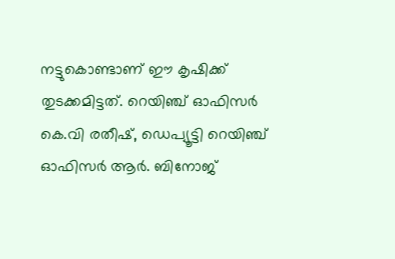നട്ടുകൊണ്ടാണ് ഈ കൃഷിക്ക് തുടക്കമിട്ടത്. റെയിഞ്ച് ഓഫിസർ കെ.വി രതീഷ്, ഡെപ്യൂട്ടി റെയിഞ്ച് ഓഫിസർ ആർ. ബിനോജ്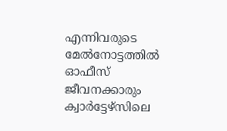എന്നിവരുടെ മേൽനോട്ടത്തിൽ ഓഫീസ് ജീവനക്കാരും ക്വാർട്ടേഴ്സിലെ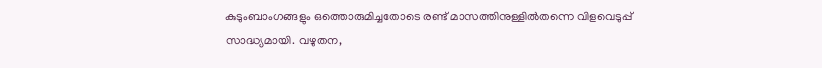കുടുംബാംഗങ്ങളും ഒത്തൊരുമിച്ചതോടെ രണ്ട് മാസത്തിനുള്ളിൽതന്നെ വിളവെടുപ്പ് സാദ്ധ്യമായി. വഴുതന,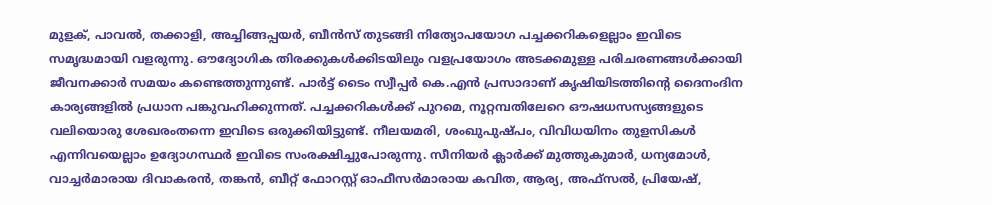മുളക്, പാവൽ, തക്കാളി, അച്ചിങ്ങപ്പയർ, ബീൻസ് തുടങ്ങി നിത്യോപയോഗ പച്ചക്കറികളെല്ലാം ഇവിടെ സമൃദ്ധമായി വളരുന്നു. ഔദ്യോഗിക തിരക്കുകൾക്കിടയിലും വളപ്രയോഗം അടക്കമുള്ള പരിചരണങ്ങൾക്കായി ജീവനക്കാർ സമയം കണ്ടെത്തുന്നുണ്ട്. പാർട്ട് ടൈം സ്വീപ്പർ കെ.എൻ പ്രസാദാണ് കൃഷിയിടത്തിന്റെ ദൈനംദിന കാര്യങ്ങളിൽ പ്രധാന പങ്കുവഹിക്കുന്നത്. പച്ചക്കറികൾക്ക് പുറമെ, നൂറ്റമ്പതിലേറെ ഔഷധസസ്യങ്ങളുടെ വലിയൊരു ശേഖരംതന്നെ ഇവിടെ ഒരുക്കിയിട്ടുണ്ട്. നീലയമരി, ശംഖുപുഷ്പം, വിവിധയിനം തുളസികൾ എന്നിവയെല്ലാം ഉദ്യോഗസ്ഥർ ഇവിടെ സംരക്ഷിച്ചുപോരുന്നു. സീനിയർ ക്ലാർക്ക് മുത്തുകുമാർ, ധന്യമോൾ, വാച്ചർമാരായ ദിവാകരൻ, തങ്കൻ, ബീറ്റ് ഫോറസ്റ്റ് ഓഫീസർമാരായ കവിത, ആര്യ, അഫ്സൽ, പ്രിയേഷ്,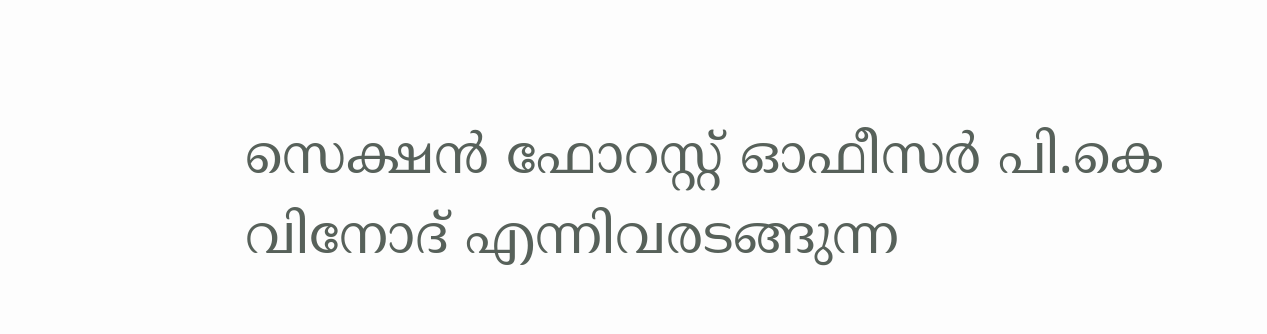സെക്ഷൻ ഫോറസ്റ്റ് ഓഫീസർ പി.കെ വിനോദ് എന്നിവരടങ്ങുന്ന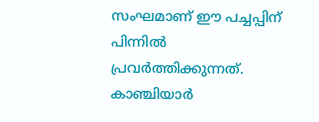സംഘമാണ് ഈ പച്ചപ്പിന് പിന്നിൽ പ്രവർത്തിക്കുന്നത്. കാഞ്ചിയാർ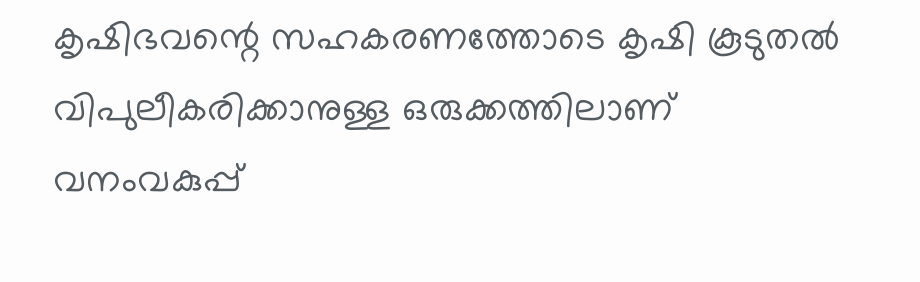കൃഷിഭവന്റെ സഹകരണത്തോടെ കൃഷി കൂടുതൽ വിപുലീകരിക്കാനുള്ള ഒരുക്കത്തിലാണ് വനംവകുപ്പ്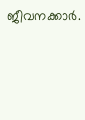ജീവനക്കാർ.